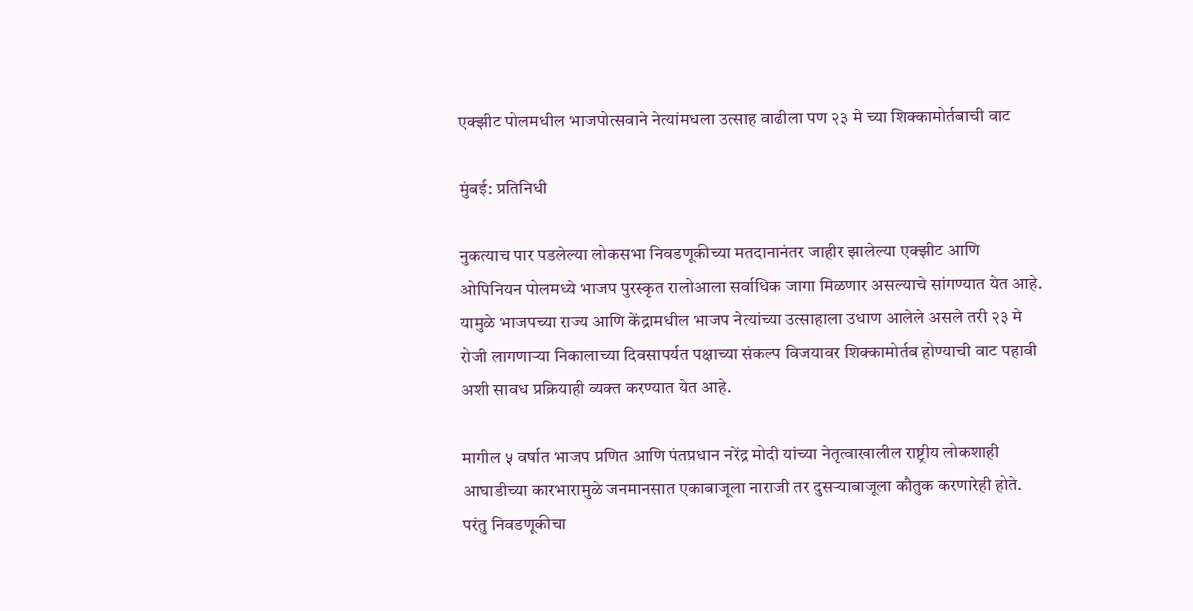एक्झीट पोलमधील भाजपोत्सवाने नेत्यांमधला उत्साह वाढीला पण २३ मे च्या शिक्कामोर्तबाची वाट

मुंबई: प्रतिनिधी

नुकत्याच पार पडलेल्या लोकसभा निवडणूकीच्या मतदानानंतर जाहीर झालेल्या एक्झीट आणि ओपिनियन पोलमध्ये भाजप पुरस्कृत रालोआला सर्वाधिक जागा मिळणार असल्याचे सांगण्यात येत आहे. यामुळे भाजपच्या राज्य आणि केंद्रामधील भाजप नेत्यांच्या उत्साहाला उधाण आलेले असले तरी २३ मे रोजी लागणाऱ्या निकालाच्या दिवसापर्यत पक्षाच्या संकल्प विजयावर शिक्कामोर्तब होण्याची वाट पहावी अशी सावध प्रक्रियाही व्यक्त करण्यात येत आहे.

मागील ५ वर्षात भाजप प्रणित आणि पंतप्रधान नरेंद्र मोदी यांच्या नेतृत्वाखालील राष्ट्रीय लोकशाही आघाडीच्या कारभारामुळे जनमानसात एकाबाजूला नाराजी तर दुसऱ्याबाजूला कौतुक करणारेही होते. परंतु निवडणूकीचा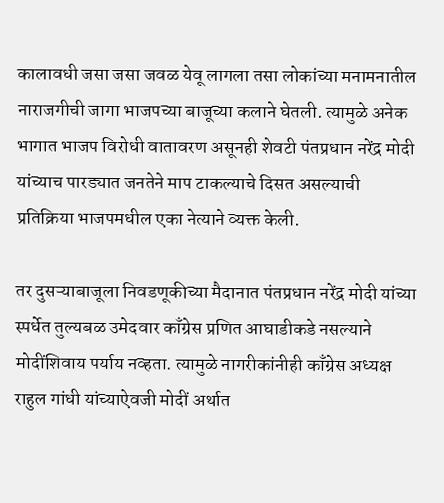कालावधी जसा जसा जवळ येवू लागला तसा लोकांच्या मनामनातील नाराजगीची जागा भाजपच्या बाजूच्या कलाने घेतली. त्यामुळे अनेक भागात भाजप विरोधी वातावरण असूनही शेवटी पंतप्रधान नरेंद्र मोदी यांच्याच पारड्यात जनतेने माप टाकल्याचे दिसत असल्याची प्रतिक्रिया भाजपमधील एका नेत्याने व्यक्त केली.

तर दुसऱ्याबाजूला निवडणूकीच्या मैदानात पंतप्रधान नरेंद्र मोदी यांच्या स्पर्धेत तुल्यबळ उमेदवार काँग्रेस प्रणित आघाडीकडे नसल्याने मोदींशिवाय पर्याय नव्हता. त्यामुळे नागरीकांनीही काँग्रेस अध्यक्ष राहुल गांधी यांच्याऐवजी मोदीं अर्थात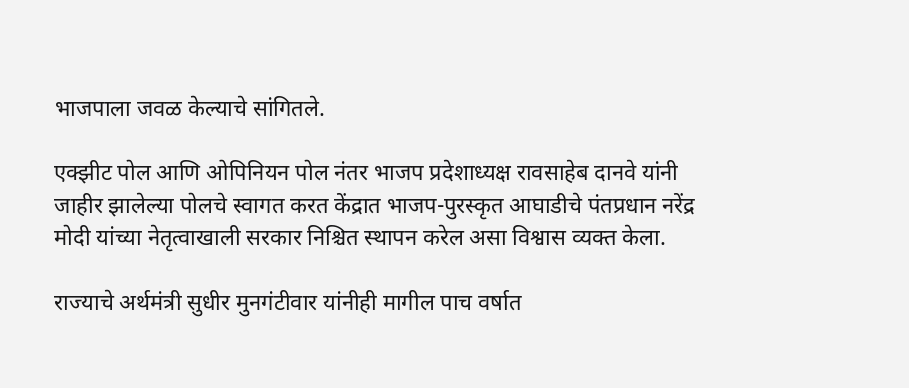भाजपाला जवळ केल्याचे सांगितले.

एक्झीट पोल आणि ओपिनियन पोल नंतर भाजप प्रदेशाध्यक्ष रावसाहेब दानवे यांनी जाहीर झालेल्या पोलचे स्वागत करत केंद्रात भाजप-पुरस्कृत आघाडीचे पंतप्रधान नरेंद्र मोदी यांच्या नेतृत्वाखाली सरकार निश्चित स्थापन करेल असा विश्वास व्यक्त केला.

राज्याचे अर्थमंत्री सुधीर मुनगंटीवार यांनीही मागील पाच वर्षात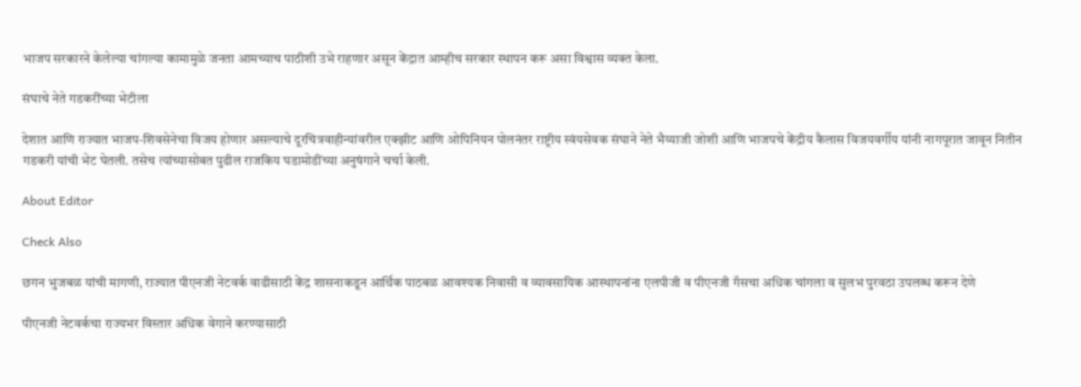भाजप सरकारने केलेल्या चांगल्या कामामुळे जनता आमच्याच पाठीशी उभे राहणार असून केंद्रात आम्हीच सरकार स्थापन करू असा विश्वास व्यक्त केला.

संघाचे नेते गडकरींच्या भेटीला

देशात आणि राज्यात भाजप-शिवसेनेचा विजय होणार असल्याचे दूरचित्रवाहीन्यांवरील एक्झीट आणि ओपिनियन पोलनंतर राष्ट्रीय स्वंयसेवक संघाने नेते भैय्याजी जोशी आणि भाजपचे केंद्रीय कैलास विजयवर्गीय यांनी नागपूरात जावून नितीन गडकरी यांची भेट घेतली. तसेच त्यांच्यासोबत पुढील राजकिय घडामोडींच्या अनुषंगाने चर्चा केली.

About Editor

Check Also

छगन भुजबळ यांची मागणी, राज्यात पीएनजी नेटवर्क वाढीसाठी केंद्र शासनाकडून आर्थिक पाठबळ आवश्यक निवासी व व्यावसायिक आस्थापनांना एलपीजी व पीएनजी गॅसचा अधिक चांगला व सुलभ पुरवठा उपलब्ध करून देणे

पीएनजी नेटवर्कचा राज्यभर विस्तार अधिक वेगाने करण्यासाठी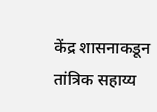केंद्र शासनाकडून तांत्रिक सहाय्य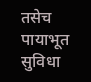तसेच पायाभूत सुविधा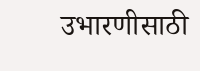उभारणीसाठी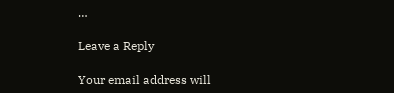…

Leave a Reply

Your email address will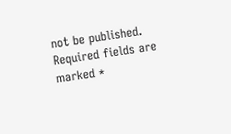not be published. Required fields are marked *